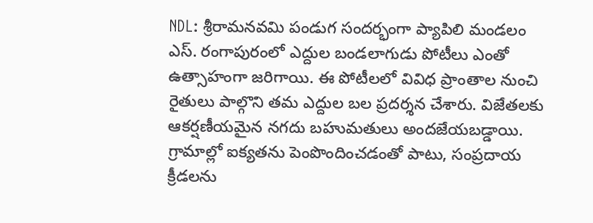NDL: శ్రీరామనవమి పండుగ సందర్భంగా ప్యాపిలి మండలం ఎస్. రంగాపురంలో ఎద్దుల బండలాగుడు పోటీలు ఎంతో ఉత్సాహంగా జరిగాయి. ఈ పోటీలలో వివిధ ప్రాంతాల నుంచి రైతులు పాల్గొని తమ ఎద్దుల బల ప్రదర్శన చేశారు. విజేతలకు ఆకర్షణీయమైన నగదు బహుమతులు అందజేయబడ్డాయి. గ్రామాల్లో ఐక్యతను పెంపొందించడంతో పాటు, సంప్రదాయ క్రీడలను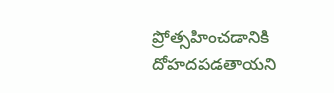ప్రోత్సహించడానికి దోహదపడతాయని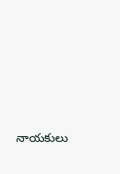నాయకులు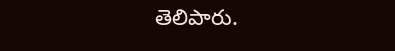తెలిపారు.